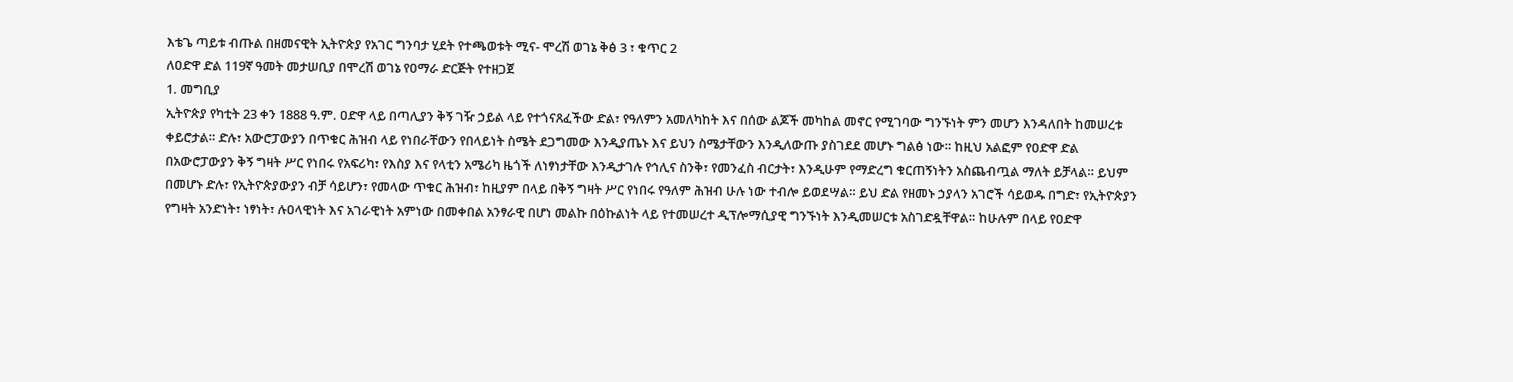እቴጌ ጣይቱ ብጡል በዘመናዊት ኢትዮጵያ የአገር ግንባታ ሂደት የተጫወቱት ሚና- ሞረሽ ወገኔ ቅፅ 3 ፣ ቁጥር 2
ለዐድዋ ድል 119ኛ ዓመት መታሠቢያ በሞረሽ ወገኔ የዐማራ ድርጅት የተዘጋጀ
1. መግቢያ
ኢትዮጵያ የካቲት 23 ቀን 1888 ዓ.ም. ዐድዋ ላይ በጣሊያን ቅኝ ገዥ ኃይል ላይ የተጎናጸፈችው ድል፣ የዓለምን አመለካከት እና በሰው ልጆች መካከል መኖር የሚገባው ግንኙነት ምን መሆን እንዳለበት ከመሠረቱ ቀይሮታል። ድሉ፣ አውሮፓውያን በጥቁር ሕዝብ ላይ የነበራቸውን የበላይነት ስሜት ደጋግመው እንዲያጤኑ እና ይህን ስሜታቸውን እንዲለውጡ ያስገደደ መሆኑ ግልፅ ነው። ከዚህ አልፎም የዐድዋ ድል በአውሮፓውያን ቅኝ ግዛት ሥር የነበሩ የአፍሪካ፣ የእስያ እና የላቲን አሜሪካ ዜጎች ለነፃነታቸው እንዲታገሉ የኅሊና ስንቅ፣ የመንፈስ ብርታት፣ እንዲሁም የማድረግ ቁርጠኝነትን አስጨብጧል ማለት ይቻላል። ይህም በመሆኑ ድሉ፣ የኢትዮጵያውያን ብቻ ሳይሆን፣ የመላው ጥቁር ሕዝብ፣ ከዚያም በላይ በቅኝ ግዛት ሥር የነበሩ የዓለም ሕዝብ ሁሉ ነው ተብሎ ይወደሣል። ይህ ድል የዘመኑ ኃያላን አገሮች ሳይወዱ በግድ፣ የኢትዮጵያን የግዛት አንድነት፣ ነፃነት፣ ሉዐላዊነት እና አገራዊነት አምነው በመቀበል አንፃራዊ በሆነ መልኩ በዕኩልነት ላይ የተመሠረተ ዲፕሎማሲያዊ ግንኙነት እንዲመሠርቱ አስገድዷቸዋል። ከሁሉም በላይ የዐድዋ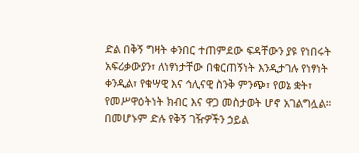ድል በቅኝ ግዛት ቀንበር ተጠምደው ፍዳቸውን ያዩ የነበሩት አፍሪቃውያን፣ ለነፃነታቸው በቁርጠኝነት እንዲታገሉ የነፃነት ቀንዲል፣ የቁሣዊ እና ኅሊናዊ ስንቅ ምንጭ፣ የወኔ ቋት፣ የመሥዋዕትነት ክብር እና ዋጋ መስታወት ሆኖ አገልግሏል። በመሆኑም ድሉ የቅኝ ገዥዎችን ኃይል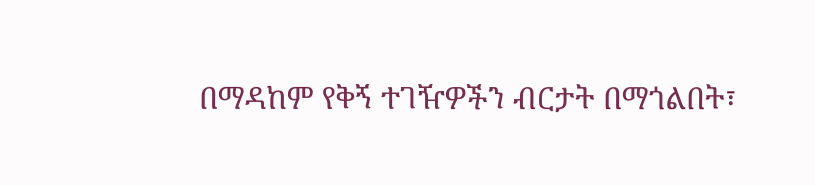በማዳከም የቅኝ ተገዥዎችን ብርታት በማጎልበት፣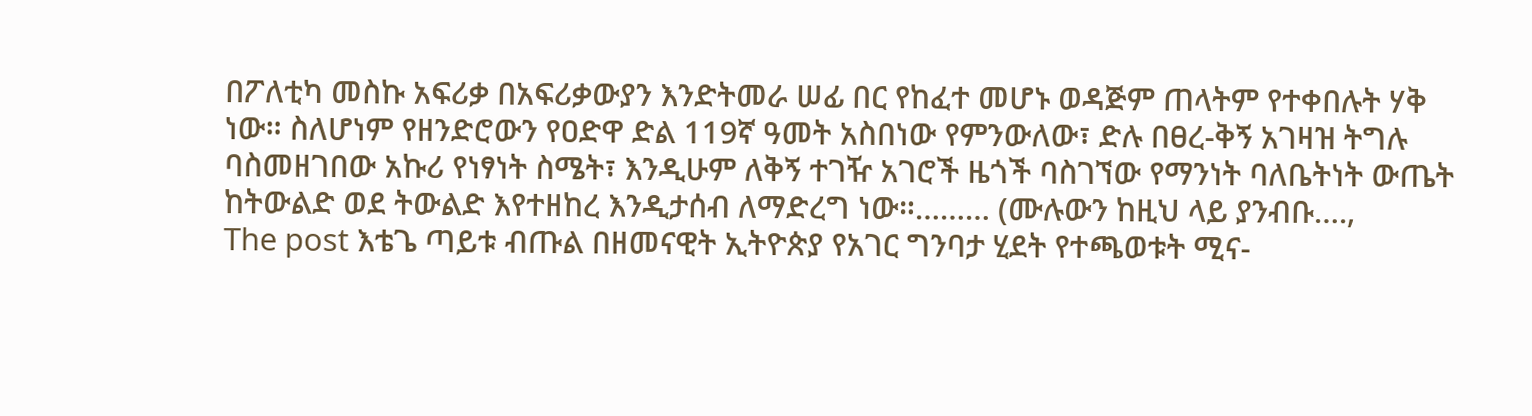በፖለቲካ መስኩ አፍሪቃ በአፍሪቃውያን እንድትመራ ሠፊ በር የከፈተ መሆኑ ወዳጅም ጠላትም የተቀበሉት ሃቅ ነው። ስለሆነም የዘንድሮውን የዐድዋ ድል 119ኛ ዓመት አስበነው የምንውለው፣ ድሉ በፀረ-ቅኝ አገዛዝ ትግሉ ባስመዘገበው አኩሪ የነፃነት ስሜት፣ እንዲሁም ለቅኝ ተገዥ አገሮች ዜጎች ባስገኘው የማንነት ባለቤትነት ውጤት ከትውልድ ወደ ትውልድ እየተዘከረ እንዲታሰብ ለማድረግ ነው።……… (ሙሉውን ከዚህ ላይ ያንብቡ….,
The post እቴጌ ጣይቱ ብጡል በዘመናዊት ኢትዮጵያ የአገር ግንባታ ሂደት የተጫወቱት ሚና-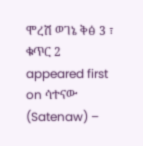ሞረሽ ወገኔ ቅፅ 3 ፣ ቁጥር 2 appeared first on ሳተናው (Satenaw) –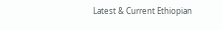Latest & Current Ethiopian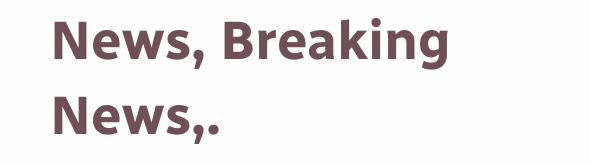News, Breaking News,.